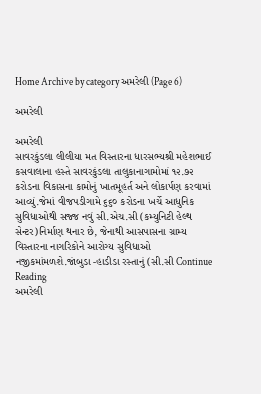Home Archive by category અમરેલી (Page 6)

અમરેલી

અમરેલી
સાવરકુંડલા લીલીયા મત વિસ્તારના ધારસભ્યશ્રી મહેશભાઈ કસવાલાના હસ્તે સાવરકુંડલા તાલુકાનાગામોમાં ૧૨.૭૨ કરોડના વિકાસના કામોનું ખાતમૂહર્ત અને લોકાર્પણ કરવામાં આવ્યું.જેમાં વીજપડીગામે ૬૬૦ કરોડના ખર્ચે આધુનિક સુવિધાઓથી સજ્જ નવું સી.એચ.સી (કમ્યુનિટી હેલ્થ સેન્ટર)નિર્માણ થનાર છે, જેનાથી આસપાસના ગ્રામ્ય વિસ્તારના નાગરિકોને આરોગ્ય સુવિધાઓ નજીકમાંમળશે.જાંબુડા -હાડીડા રસ્તાનું (સી.સી Continue Reading
અમરેલી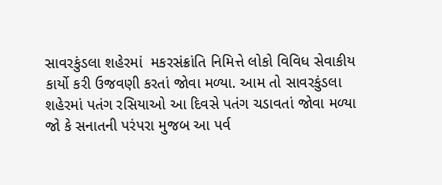સાવરકુંડલા શહેરમાં  મકરસંક્રાંતિ નિમિત્તે લોકો વિવિધ સેવાકીય કાર્યો કરી ઉજવણી કરતાં જોવા મળ્યા. આમ તો સાવરકુંડલા શહેરમાં પતંગ રસિયાઓ આ દિવસે પતંગ ચડાવતાં જોવા મળ્યા જો કે સનાતની પરંપરા મુજબ આ પર્વ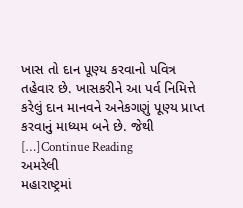ખાસ તો દાન પૂણ્ય કરવાનો પવિત્ર તહેવાર છે. ખાસકરીને આ પર્વ નિમિત્તે કરેલું દાન માનવને અનેકગણું પૂણ્ય પ્રાપ્ત કરવાનું માધ્યમ બને છે. જેથી […]Continue Reading
અમરેલી
મહારાષ્ટ્રમાં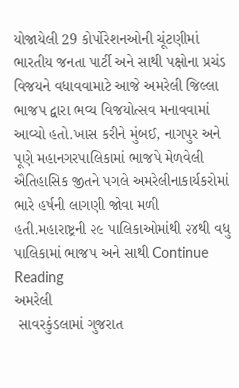યોજાયેલી 29 કોર્પોરેશનઓની ચૂંટણીમાં ભારતીય જનતા પાર્ટી અને સાથી પક્ષોના પ્રચંડ વિજયને વધાવવામાટે આજે અમરેલી જિલ્લા ભાજપ દ્વારા ભવ્ય વિજયોત્સવ મનાવવામાં આવ્યો હતો.ખાસ કરીને મુંબઈ, નાગપુર અને પૂણે મહાનગરપાલિકામાં ભાજપે મેળવેલી ઐતિહાસિક જીતને પગલે અમરેલીનાકાર્યકરોમાં ભારે હર્ષની લાગણી જોવા મળી હતી.મહારાષ્ટ્રની ૨૯ પાલિકાઓમાંથી ૨૪થી વધુ પાલિકામાં ભાજપ અને સાથી Continue Reading
અમરેલી
 સાવરકુંડલામાં ગુજરાત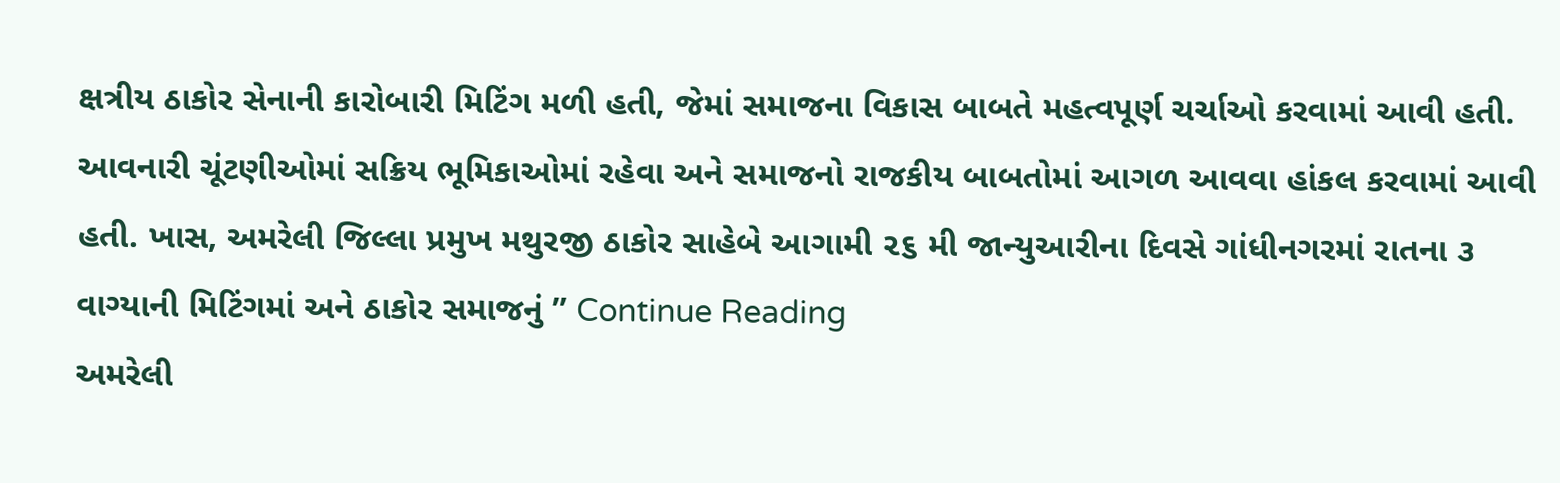ક્ષત્રીય ઠાકોર સેનાની કારોબારી મિટિંગ મળી હતી, જેમાં સમાજના વિકાસ બાબતે મહત્વપૂર્ણ ચર્ચાઓ કરવામાં આવી હતી. આવનારી ચૂંટણીઓમાં સક્રિય ભૂમિકાઓમાં રહેવા અને સમાજનો રાજકીય બાબતોમાં આગળ આવવા હાંકલ કરવામાં આવી હતી. ખાસ, અમરેલી જિલ્લા પ્રમુખ મથુરજી ઠાકોર સાહેબે આગામી ૨૬ મી જાન્યુઆરીના દિવસે ગાંધીનગરમાં રાતના ૩ વાગ્યાની મિટિંગમાં અને ઠાકોર સમાજનું ” Continue Reading
અમરેલી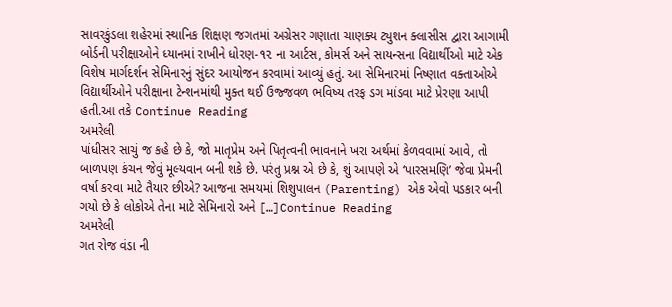સાવરકુંડલા શહેરમાં સ્થાનિક શિક્ષણ જગતમાં અગ્રેસર ગણાતા ચાણક્ય ટ્યુશન ક્લાસીસ દ્વારા આગામી બોર્ડની પરીક્ષાઓને ધ્યાનમાં રાખીને ધોરણ-૧૨ ના આર્ટસ, કોમર્સ અને સાયન્સના વિદ્યાર્થીઓ માટે એક વિશેષ માર્ગદર્શન સેમિનારનું સુંદર આયોજન કરવામાં આવ્યું હતું. આ સેમિનારમાં નિષ્ણાત વક્તાઓએ વિદ્યાર્થીઓને પરીક્ષાના ટેન્શનમાંથી મુક્ત થઈ ઉજ્જવળ ભવિષ્ય તરફ ડગ માંડવા માટે પ્રેરણા આપી હતી.આ તકે Continue Reading
અમરેલી
પાંધીસર સાચું જ કહે છે કે, જો માતૃપ્રેમ અને પિતૃત્વની ભાવનાને ખરા અર્થમાં કેળવવામાં આવે, તો બાળપણ કંચન જેવું મૂલ્યવાન બની શકે છે. પરંતુ પ્રશ્ન એ છે કે, શું આપણે એ ‘પારસમણિ’ જેવા પ્રેમની વર્ષા કરવા માટે તૈયાર છીએ? આજના સમયમાં શિશુપાલન (Parenting) એક એવો પડકાર બની ગયો છે કે લોકોએ તેના માટે સેમિનારો અને […]Continue Reading
અમરેલી
ગત રોજ વંડા ની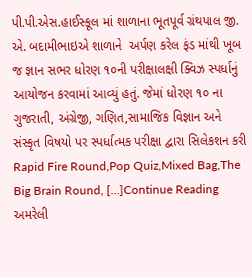પી.પી.એસ.હાઈસ્કૂલ માં શાળાના ભૂતપૂર્વ ગ્રંથપાલ જી. એ. બદામીભાઇએ શાળાને  અર્પણ કરેલ ફંડ માંથી ખૂબ જ જ્ઞાન સભર ધોરણ ૧૦ની પરીક્ષાલક્ષી ક્વિઝ સ્પર્ધાનું આયોજન કરવામાં આવ્યું હતું. જેમાં ધોરણ ૧૦ ના ગુજરાતી, અંગ્રેજી, ગણિત,સામાજિક વિજ્ઞાન અને સંસ્કૃત વિષયો પર સ્પર્ધાત્મક પરીક્ષા દ્વારા સિલેકશન કરી Rapid Fire Round,Pop Quiz,Mixed Bag,The Big Brain Round, […]Continue Reading
અમરેલી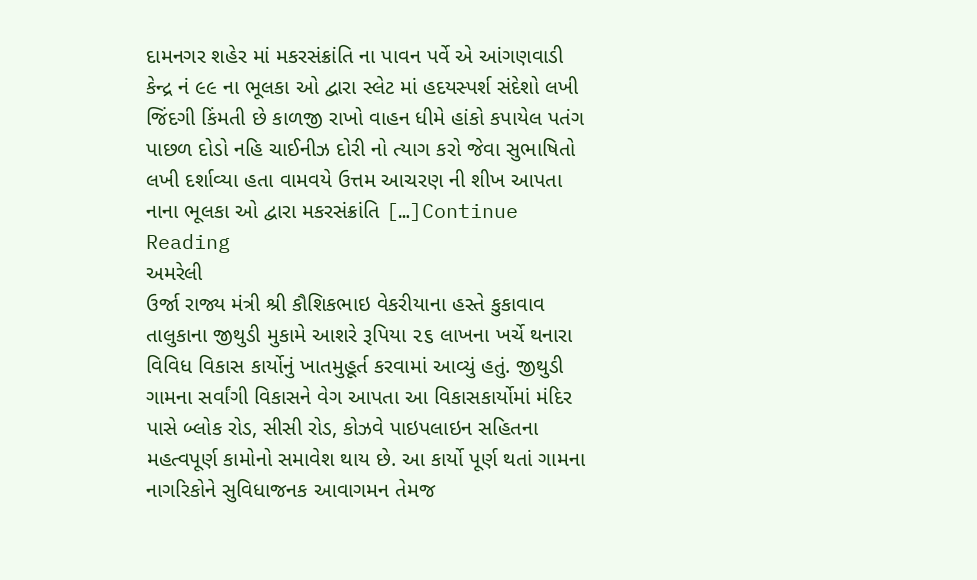દામનગર શહેર માં મકરસંક્રાંતિ ના પાવન પર્વે એ આંગણવાડી કેન્દ્ર નં ૯૯ ના ભૂલકા ઓ દ્વારા સ્લેટ માં હદયસ્પર્શ સંદેશો લખી જિંદગી કિંમતી છે કાળજી રાખો વાહન ધીમે હાંકો કપાયેલ પતંગ પાછળ દોડો નહિ ચાઈનીઝ દોરી નો ત્યાગ કરો જેવા સુભાષિતો લખી દર્શાવ્યા હતા વામવયે ઉત્તમ આચરણ ની શીખ આપતા નાના ભૂલકા ઓ દ્વારા મકરસંક્રાંતિ […]Continue Reading
અમરેલી
ઉર્જા રાજ્ય મંત્રી શ્રી કૌશિકભાઇ વેકરીયાના હસ્તે કુકાવાવ તાલુકાના જીથુડી મુકામે આશરે રૂપિયા ૨૬ લાખના ખર્ચે થનારા વિવિધ વિકાસ કાર્યોનું ખાતમુહૂર્ત કરવામાં આવ્યું હતું. જીથુડી ગામના સર્વાંગી વિકાસને વેગ આપતા આ વિકાસકાર્યોમાં મંદિર પાસે બ્લોક રોડ, સીસી રોડ, કોઝવે પાઇપલાઇન સહિતના મહત્વપૂર્ણ કામોનો સમાવેશ થાય છે. આ કાર્યો પૂર્ણ થતાં ગામના નાગરિકોને સુવિધાજનક આવાગમન તેમજ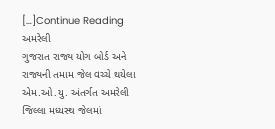[…]Continue Reading
અમરેલી
ગુજરાત રાજ્ય યોગ બોર્ડ અને રાજ્યની તમામ જેલ વચ્ચે થયેલા એમ.ઓ.યુ. અંતર્ગત અમરેલી જિલ્લા મધ્યસ્થ જેલમાં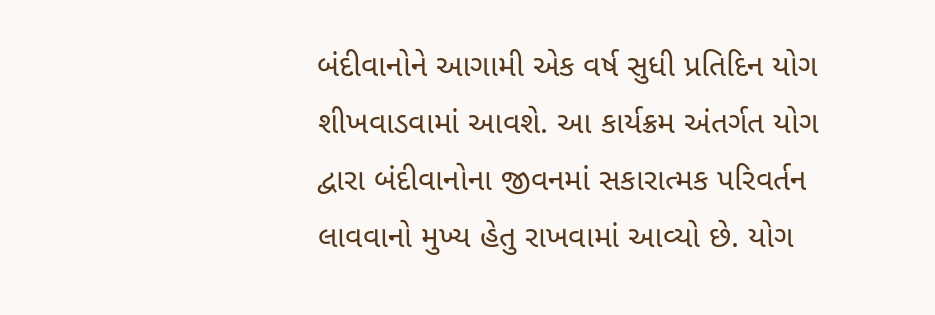બંદીવાનોને આગામી એક વર્ષ સુધી પ્રતિદિન યોગ શીખવાડવામાં આવશે. આ કાર્યક્રમ અંતર્ગત યોગ દ્વારા બંદીવાનોના જીવનમાં સકારાત્મક પરિવર્તન લાવવાનો મુખ્ય હેતુ રાખવામાં આવ્યો છે. યોગ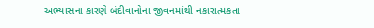અભ્યાસના કારણે બંદીવાનોના જીવનમાંથી નકારાત્મકતા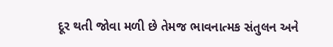દૂર થતી જોવા મળી છે તેમજ ભાવનાત્મક સંતુલન અને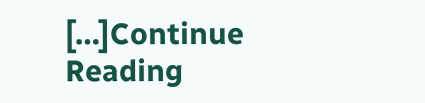[…]Continue Reading